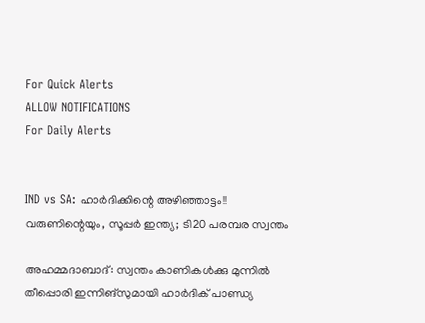For Quick Alerts
ALLOW NOTIFICATIONS
For Daily Alerts


IND vs SA: ഹാര്‍ദിക്കിന്റെ അഴിഞ്ഞാട്ടം!! വരുണിന്റെയും, സൂപ്പര്‍ ഇന്ത്യ; ടി20 പരമ്പര സ്വന്തം

അഹമ്മദാബാദ്: സ്വന്തം കാണികള്‍ക്കു മുന്നില്‍ തീപ്പൊരി ഇന്നിങ്‌സുമായി ഹാര്‍ദിക് പാണ്ഡ്യ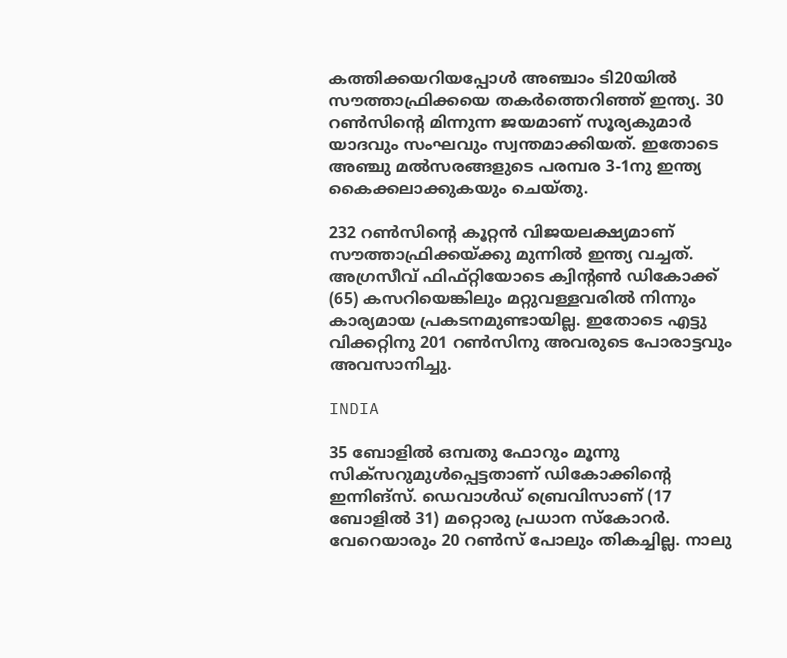കത്തിക്കയറിയപ്പോള്‍ അഞ്ചാം ടി20യില്‍ സൗത്താഫ്രിക്കയെ തകര്‍ത്തെറിഞ്ഞ് ഇന്ത്യ. 30 റണ്‍സിന്റെ മിന്നുന്ന ജയമാണ് സൂര്യകുമാര്‍ യാദവും സംഘവും സ്വന്തമാക്കിയത്. ഇതോടെ അഞ്ചു മല്‍സരങ്ങളുടെ പരമ്പര 3-1നു ഇന്ത്യ കൈക്കലാക്കുകയും ചെയ്തു.

232 റണ്‍സിന്റെ കൂറ്റന്‍ വിജയലക്ഷ്യമാണ് സൗത്താഫ്രിക്കയ്ക്കു മുന്നില്‍ ഇന്ത്യ വച്ചത്. അഗ്രസീവ് ഫിഫ്റ്റിയോടെ ക്വിന്റണ്‍ ഡികോക്ക് (65) കസറിയെങ്കിലും മറ്റുവള്ളവരില്‍ നിന്നും കാര്യമായ പ്രകടനമുണ്ടായില്ല. ഇതോടെ എട്ടു വിക്കറ്റിനു 201 റണ്‍സിനു അവരുടെ പോരാട്ടവും അവസാനിച്ചു.

INDIA

35 ബോളില്‍ ഒമ്പതു ഫോറും മൂന്നു സിക്‌സറുമുള്‍പ്പെട്ടതാണ് ഡികോക്കിന്റെ ഇന്നിങ്‌സ്. ഡെവാള്‍ഡ് ബ്രെവിസാണ് (17 ബോളില്‍ 31) മറ്റൊരു പ്രധാന സ്‌കോറര്‍. വേറെയാരും 20 റണ്‍സ് പോലും തികച്ചില്ല. നാലു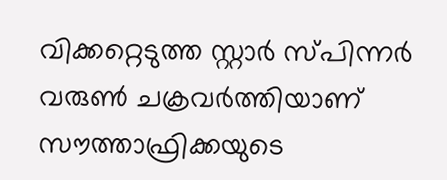വിക്കറ്റെടുത്ത സ്റ്റാര്‍ സ്പിന്നര്‍ വരുണ്‍ ചക്രവര്‍ത്തിയാണ് സൗത്താഫ്രിക്കയുടെ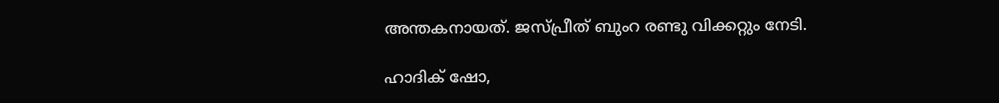അന്തകനായത്. ജസ്പ്രീത് ബുംറ രണ്ടു വിക്കറ്റും നേടി.

ഹാദിക് ഷോ,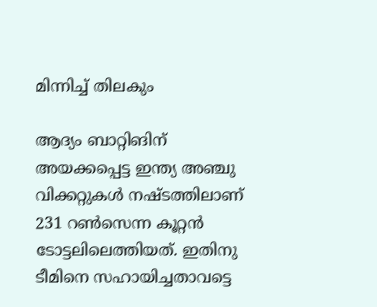മിന്നിച്ച് തിലകും

ആദ്യം ബാറ്റിങിന് അയക്കപ്പെട്ട ഇന്ത്യ അഞ്ചു വിക്കറ്റുകള്‍ നഷ്ടത്തിലാണ് 231 റണ്‍സെന്ന കൂറ്റന്‍ ടോട്ടലിലെത്തിയത്. ഇതിനു ടീമിനെ സഹായിച്ചതാവട്ടെ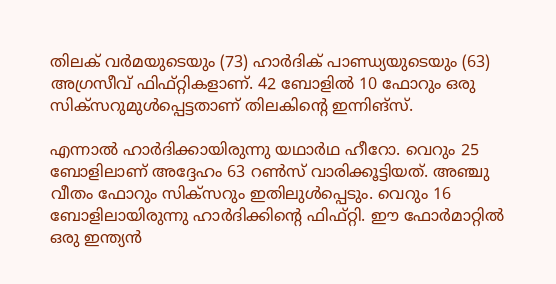തിലക് വര്‍മയുടെയും (73) ഹാര്‍ദിക് പാണ്ഡ്യയുടെയും (63) അഗ്രസീവ് ഫിഫ്റ്റികളാണ്. 42 ബോളില്‍ 10 ഫോറും ഒരു സിക്‌സറുമുള്‍പ്പെട്ടതാണ് തിലകിന്റെ ഇന്നിങ്‌സ്.

എന്നാല്‍ ഹാര്‍ദിക്കായിരുന്നു യഥാര്‍ഥ ഹീറോ. വെറും 25 ബോളിലാണ് അദ്ദേഹം 63 റണ്‍സ് വാരിക്കൂട്ടിയത്. അഞ്ചു വീതം ഫോറും സിക്‌സറും ഇതിലുള്‍പ്പെടും. വെറും 16 ബോളിലായിരുന്നു ഹാര്‍ദിക്കിന്റെ ഫിഫ്റ്റി. ഈ ഫോര്‍മാറ്റില്‍ ഒരു ഇന്ത്യന്‍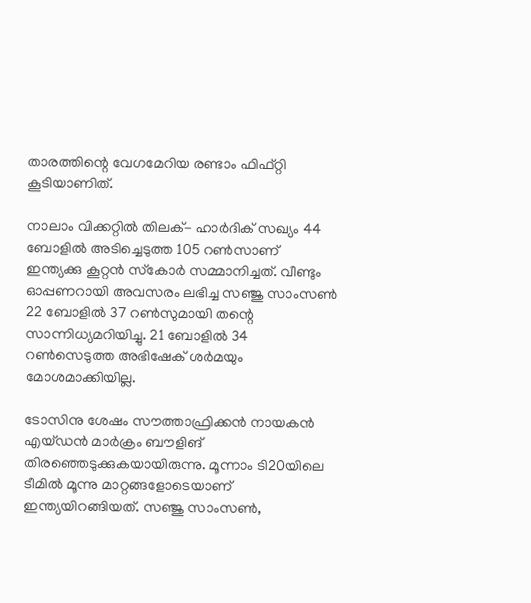താരത്തിന്റെ വേഗമേറിയ രണ്ടാം ഫിഫ്റ്റി കൂടിയാണിത്.

നാലാം വിക്കറ്റില്‍ തിലക്- ഹാര്‍ദിക് സഖ്യം 44 ബോളില്‍ അടിച്ചെടുത്ത 105 റണ്‍സാണ് ഇന്ത്യക്കു കൂറ്റന്‍ സ്‌കോര്‍ സമ്മാനിച്ചത്. വീണ്ടും ഓപ്പണറായി അവസരം ലഭിച്ച സഞ്ജു സാംസണ്‍ 22 ബോളില്‍ 37 റണ്‍സുമായി തന്റെ സാന്നിധ്യമറിയിച്ചു. 21 ബോളില്‍ 34 റണ്‍സെടുത്ത അഭിഷേക് ശര്‍മയും മോശമാക്കിയില്ല.

ടോസിനു ശേഷം സൗത്താഫ്രിക്കന്‍ നായകന്‍ എയ്ഡന്‍ മാര്‍ക്രം ബൗളിങ് തിരഞ്ഞെടുക്കുകയായിരുന്നു. മൂന്നാം ടി20യിലെ ടീമില്‍ മൂന്നു മാറ്റങ്ങളോടെയാണ് ഇന്ത്യയിറങ്ങിയത്. സഞ്ജു സാംസണ്‍,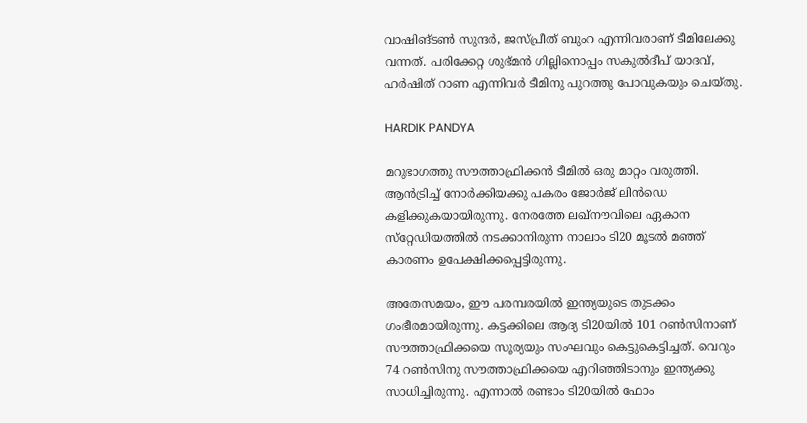വാഷിങ്ടണ്‍ സുന്ദര്‍, ജസ്പ്രീത് ബുംറ എന്നിവരാണ് ടീമിലേക്കു വന്നത്. പരിക്കേറ്റ ശുഭ്മന്‍ ഗില്ലിനൊപ്പം സകുല്‍ദീപ് യാദവ്, ഹര്‍ഷിത് റാണ എന്നിവര്‍ ടീമിനു പുറത്തു പോവുകയും ചെയ്തു.

HARDIK PANDYA

മറുഭാഗത്തു സൗത്താഫ്രിക്കന്‍ ടീമില്‍ ഒരു മാറ്റം വരുത്തി. ആന്‍ട്രിച്ച് നോര്‍ക്കിയക്കു പകരം ജോര്‍ജ് ലിന്‍ഡെ കളിക്കുകയായിരുന്നു. നേരത്തേ ലഖ്‌നൗവിലെ ഏകാന സ്‌റ്റേഡിയത്തില്‍ നടക്കാനിരുന്ന നാലാം ടി20 മൂടല്‍ മഞ്ഞ് കാരണം ഉപേക്ഷിക്കപ്പെട്ടിരുന്നു.

അതേസമയം, ഈ പരമ്പരയില്‍ ഇന്ത്യയുടെ തുടക്കം ഗംഭീരമായിരുന്നു. കട്ടക്കിലെ ആദ്യ ടി20യില്‍ 101 റണ്‍സിനാണ് സൗത്താഫ്രിക്കയെ സൂര്യയും സംഘവും കെട്ടുകെട്ടിച്ചത്. വെറും 74 റണ്‍സിനു സൗത്താഫ്രിക്കയെ എറിഞ്ഞിടാനും ഇന്ത്യക്കു സാധിച്ചിരുന്നു. എന്നാല്‍ രണ്ടാം ടി20യില്‍ ഫോം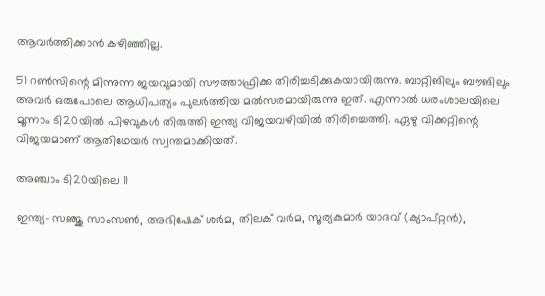ആവര്‍ത്തിക്കാന്‍ കഴിഞ്ഞില്ല.

51 റണ്‍സിന്റെ മിന്നുന്ന ജയവുമായി സൗത്താഫ്രിക്ക തിരിച്ചടിക്കുകയായിരുന്നു. ബാറ്റിങിലും ബൗങിലും അവര്‍ ഒരുപോലെ ആധിപത്യം പുലര്‍ത്തിയ മല്‍സരമായിരുന്നു ഇത്. എന്നാല്‍ ധരംശാലയിലെ മൂന്നാം ടി20യില്‍ പിഴവുകള്‍ തിരുത്തി ഇന്ത്യ വിജയവഴിയില്‍ തിരിച്ചെത്തി. ഏഴു വിക്കറ്റിന്റെ വിജയമാണ് ആതിഥേയര്‍ സ്വന്തമാക്കിയത്.

അഞ്ചാം ടി20യിലെ 11

ഇന്ത്യ- സഞ്ജു സാംസണ്‍, അഭിഷേക് ശര്‍മ, തിലക് വര്‍മ, സൂര്യകുമാര്‍ യാദവ് (ക്യാപ്റ്റന്‍),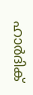ഹാര്‍ദിക്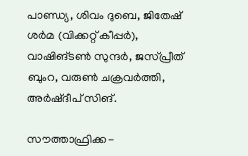പാണ്ഡ്യ, ശിവം ദുബെ, ജിതേഷ് ശര്‍മ (വിക്കറ്റ് കീപ്പര്‍), വാഷിങ്ടണ്‍ സുന്ദര്‍, ജസ്പ്രീത് ബുംറ, വരുണ്‍ ചക്രവര്‍ത്തി, അര്‍ഷ്ദീപ് സിങ്.

സൗത്താഫ്രിക്ക-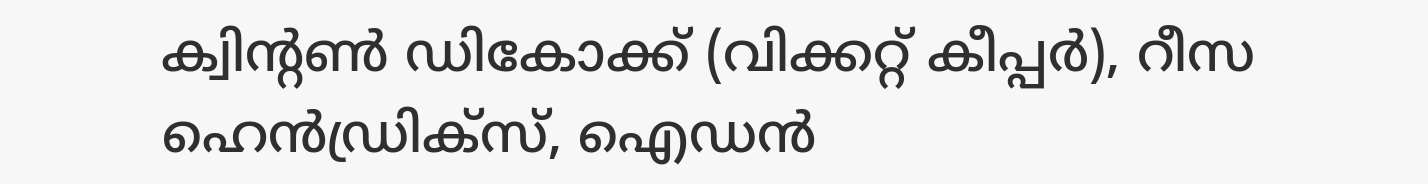ക്വിന്റണ്‍ ഡികോക്ക് (വിക്കറ്റ് കീപ്പര്‍), റീസ ഹെന്‍ഡ്രിക്‌സ്, ഐഡന്‍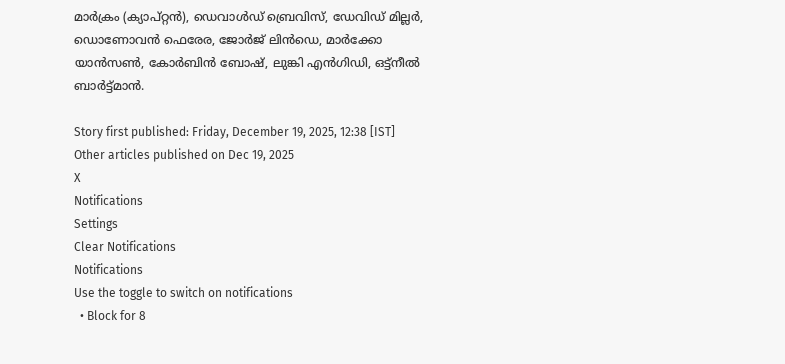മാര്‍ക്രം (ക്യാപ്റ്റന്‍), ഡെവാള്‍ഡ് ബ്രെവിസ്, ഡേവിഡ് മില്ലര്‍, ഡൊണോവന്‍ ഫെരേര, ജോര്‍ജ് ലിന്‍ഡെ, മാര്‍ക്കോ യാന്‍സണ്‍, കോര്‍ബിന്‍ ബോഷ്, ലുങ്കി എന്‍ഗിഡി, ഒട്ട്നീല്‍ ബാര്‍ട്ട്മാന്‍.

Story first published: Friday, December 19, 2025, 12:38 [IST]
Other articles published on Dec 19, 2025
X
Notifications
Settings
Clear Notifications
Notifications
Use the toggle to switch on notifications
  • Block for 8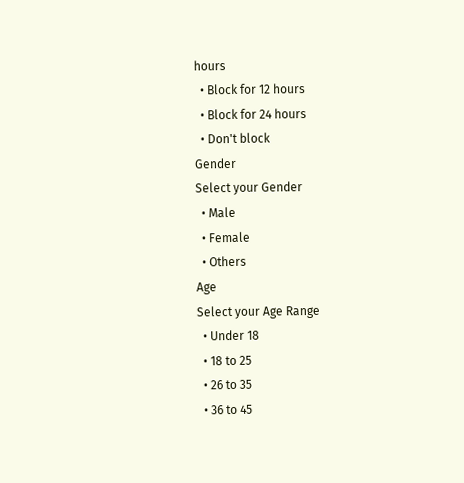hours
  • Block for 12 hours
  • Block for 24 hours
  • Don't block
Gender
Select your Gender
  • Male
  • Female
  • Others
Age
Select your Age Range
  • Under 18
  • 18 to 25
  • 26 to 35
  • 36 to 45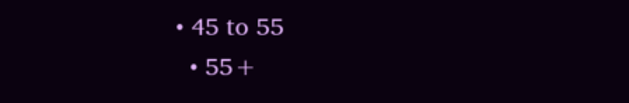• 45 to 55
  • 55+